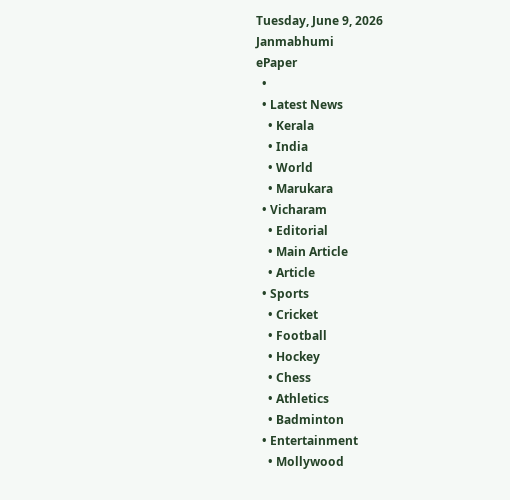Tuesday, June 9, 2026
Janmabhumi
ePaper
  •
  • Latest News
    • Kerala
    • India
    • World
    • Marukara
  • Vicharam
    • Editorial
    • Main Article
    • Article
  • Sports
    • Cricket
    • Football
    • Hockey
    • Chess
    • Athletics
    • Badminton
  • Entertainment
    • Mollywood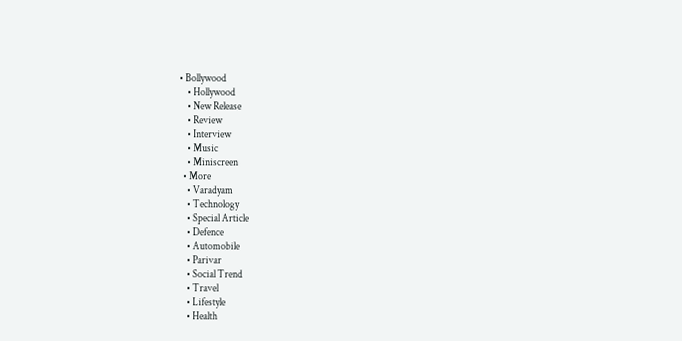• Bollywood
    • Hollywood
    • New Release
    • Review
    • Interview
    • Music
    • Miniscreen
  • More
    • Varadyam
    • Technology
    • Special Article
    • Defence
    • Automobile
    • Parivar
    • Social Trend
    • Travel
    • Lifestyle
    • Health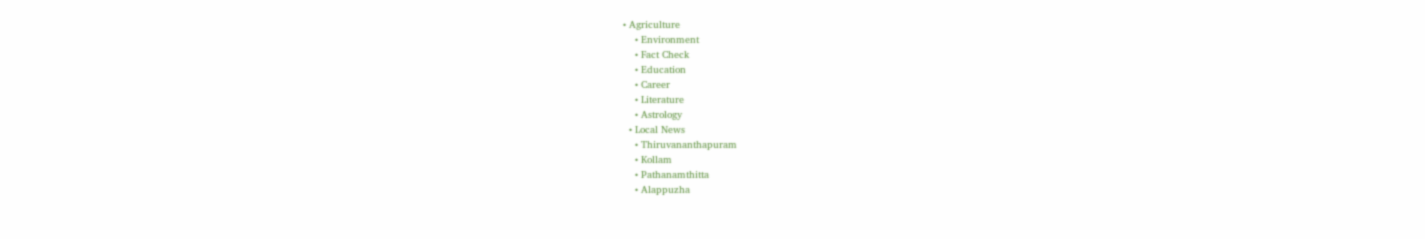• Agriculture
    • Environment
    • Fact Check
    • Education
    • Career
    • Literature
    • Astrology
  • Local News
    • Thiruvananthapuram
    • Kollam
    • Pathanamthitta
    • Alappuzha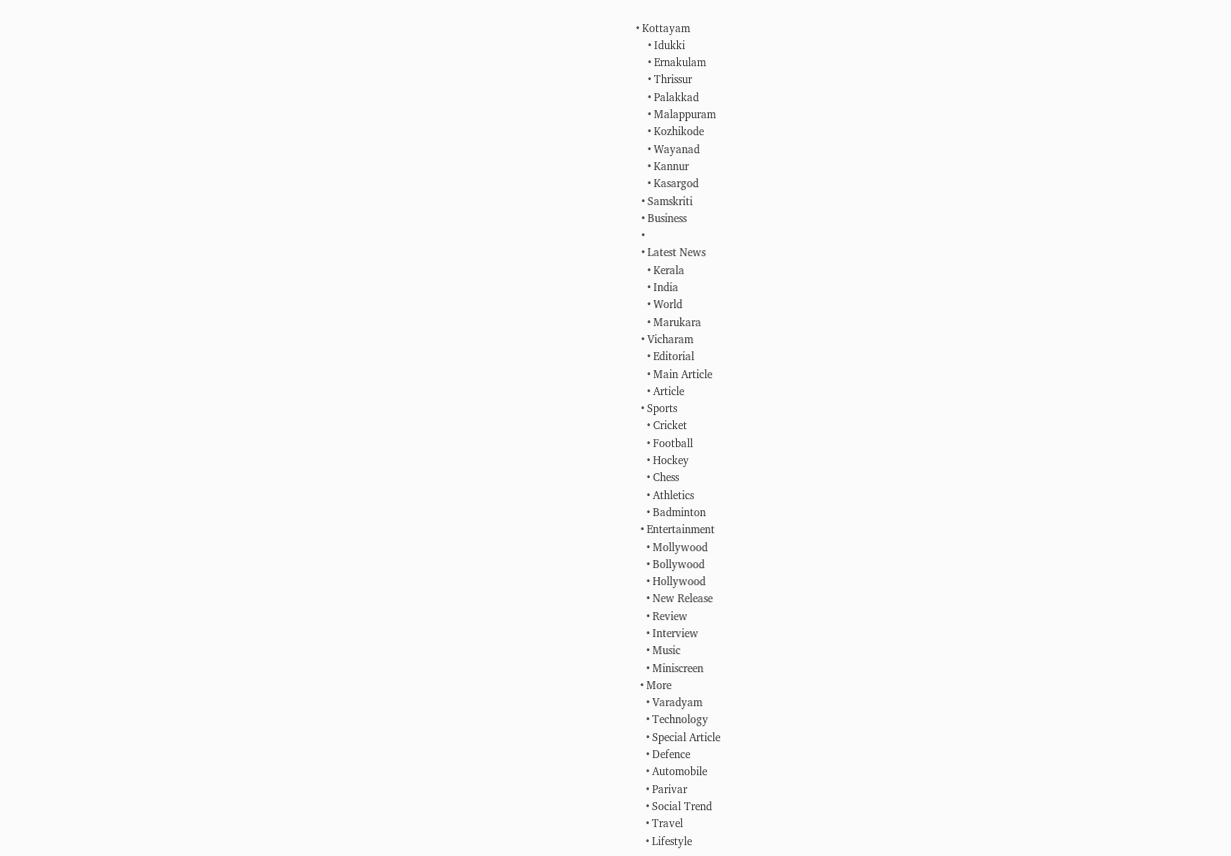• Kottayam
    • Idukki
    • Ernakulam
    • Thrissur
    • Palakkad
    • Malappuram
    • Kozhikode
    • Wayanad
    • Kannur
    • Kasargod
  • Samskriti
  • Business
  •
  • Latest News
    • Kerala
    • India
    • World
    • Marukara
  • Vicharam
    • Editorial
    • Main Article
    • Article
  • Sports
    • Cricket
    • Football
    • Hockey
    • Chess
    • Athletics
    • Badminton
  • Entertainment
    • Mollywood
    • Bollywood
    • Hollywood
    • New Release
    • Review
    • Interview
    • Music
    • Miniscreen
  • More
    • Varadyam
    • Technology
    • Special Article
    • Defence
    • Automobile
    • Parivar
    • Social Trend
    • Travel
    • Lifestyle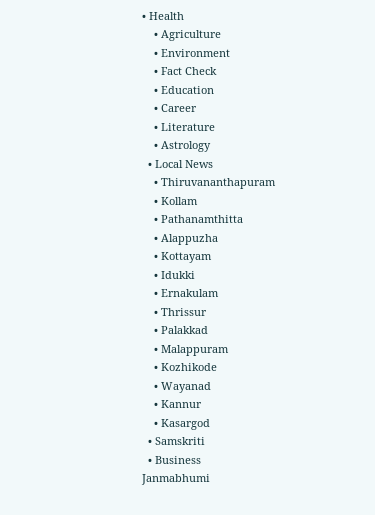• Health
    • Agriculture
    • Environment
    • Fact Check
    • Education
    • Career
    • Literature
    • Astrology
  • Local News
    • Thiruvananthapuram
    • Kollam
    • Pathanamthitta
    • Alappuzha
    • Kottayam
    • Idukki
    • Ernakulam
    • Thrissur
    • Palakkad
    • Malappuram
    • Kozhikode
    • Wayanad
    • Kannur
    • Kasargod
  • Samskriti
  • Business
Janmabhumi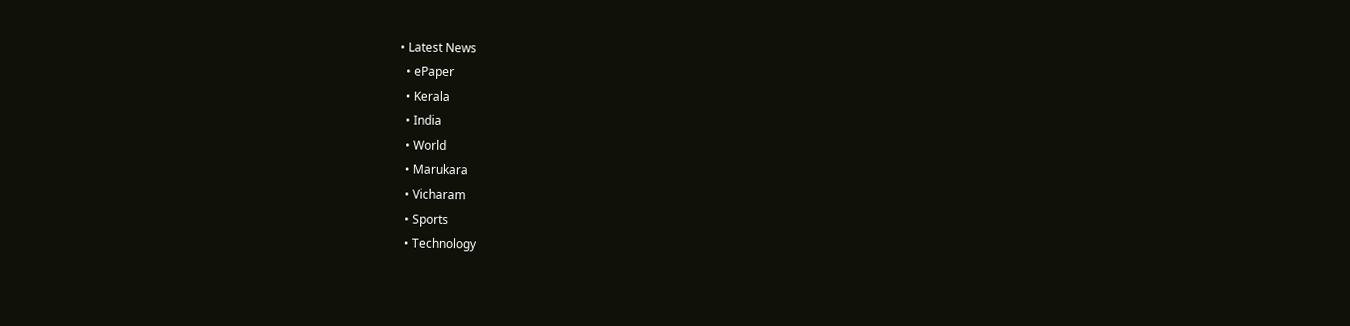• Latest News
  • ePaper
  • Kerala
  • India
  • World
  • Marukara
  • Vicharam
  • Sports
  • Technology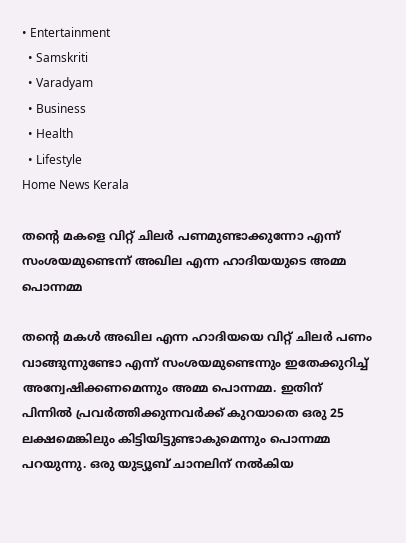• Entertainment
  • Samskriti
  • Varadyam
  • Business
  • Health
  • Lifestyle
Home News Kerala

തന്റെ മകളെ വിറ്റ് ചിലര്‍ പണമുണ്ടാക്കുന്നോ എന്ന് സംശയമുണ്ടെന്ന് അഖില എന്ന ഹാദിയയുടെ അമ്മ പൊന്നമ്മ

തന്റെ മകള്‍ അഖില എന്ന ഹാദിയയെ വിറ്റ് ചിലര്‍ പണം വാങ്ങുന്നുണ്ടോ എന്ന് സംശയമുണ്ടെന്നും ഇതേക്കുറിച്ച് അന്വേഷിക്കണമെന്നും അമ്മ പൊന്നമ്മ. ഇതിന് പിന്നില്‍ പ്രവര്‍ത്തിക്കുന്നവര്‍ക്ക് കുറയാതെ ഒരു 25 ലക്ഷമെങ്കിലും കിട്ടിയിട്ടുണ്ടാകുമെന്നും പൊന്നമ്മ പറയുന്നു. ഒരു യുട്യൂബ് ചാനലിന് നല്‍കിയ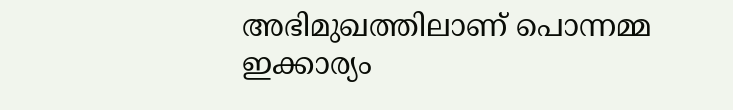അഭിമുഖത്തിലാണ് പൊന്നമ്മ ഇക്കാര്യം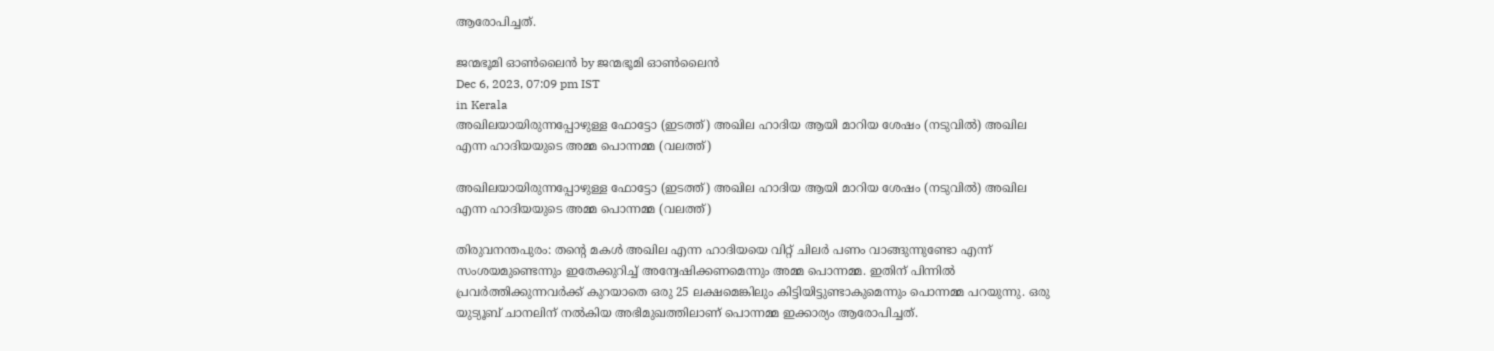ആരോപിച്ചത്.

ജന്മഭൂമി ഓണ്‍ലൈന്‍ by ജന്മഭൂമി ഓണ്‍ലൈന്‍
Dec 6, 2023, 07:09 pm IST
in Kerala
അഖിലയായിരുന്നപ്പോഴുള്ള ഫോട്ടോ (ഇടത്ത്) അഖില ഹാദിയ ആയി മാറിയ ശേഷം (നടുവില്‍) അഖില എന്ന ഹാദിയയുടെ അമ്മ പൊന്നമ്മ (വലത്ത്)

അഖിലയായിരുന്നപ്പോഴുള്ള ഫോട്ടോ (ഇടത്ത്) അഖില ഹാദിയ ആയി മാറിയ ശേഷം (നടുവില്‍) അഖില എന്ന ഹാദിയയുടെ അമ്മ പൊന്നമ്മ (വലത്ത്)

തിരുവനന്തപുരം: തന്റെ മകള്‍ അഖില എന്ന ഹാദിയയെ വിറ്റ് ചിലര്‍ പണം വാങ്ങുന്നുണ്ടോ എന്ന് സംശയമുണ്ടെന്നും ഇതേക്കുറിച്ച് അന്വേഷിക്കണമെന്നും അമ്മ പൊന്നമ്മ. ഇതിന് പിന്നില്‍ പ്രവര്‍ത്തിക്കുന്നവര്‍ക്ക് കുറയാതെ ഒരു 25 ലക്ഷമെങ്കിലും കിട്ടിയിട്ടുണ്ടാകുമെന്നും പൊന്നമ്മ പറയുന്നു. ഒരു യുട്യൂബ് ചാനലിന് നല്‍കിയ അഭിമുഖത്തിലാണ് പൊന്നമ്മ ഇക്കാര്യം ആരോപിച്ചത്.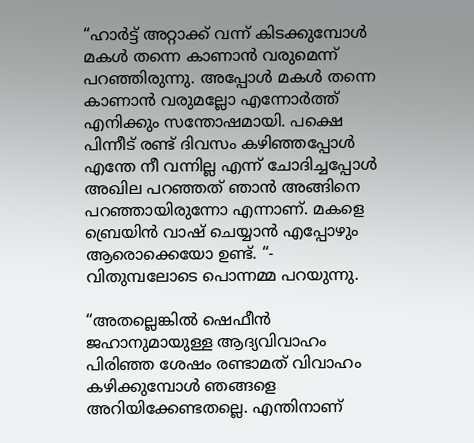“ഹാര്‍ട്ട് അറ്റാക്ക് വന്ന് കിടക്കുമ്പോള്‍ മകള്‍ തന്നെ കാണാന്‍ വരുമെന്ന് പറഞ്ഞിരുന്നു. അപ്പോള്‍ മകള്‍ തന്നെ കാണാന്‍ വരുമല്ലോ എന്നോര്‍ത്ത് എനിക്കും സന്തോഷമായി. പക്ഷെ പിന്നീട് രണ്ട് ദിവസം കഴിഞ്ഞപ്പോള്‍ എന്തേ നീ വന്നില്ല എന്ന് ചോദിച്ചപ്പോള്‍ അഖില പറഞ്ഞത് ഞാന്‍ അങ്ങിനെ പറഞ്ഞായിരുന്നോ എന്നാണ്. മകളെ ബ്രെയിന്‍ വാഷ് ചെയ്യാന്‍ എപ്പോഴും ആരൊക്കെയോ ഉണ്ട്. “- വിതുമ്പലോടെ പൊന്നമ്മ പറയുന്നു.

“അതല്ലെങ്കില്‍ ഷെഫീന്‍ ജഹാനുമായുള്ള ആദ്യവിവാഹം പിരിഞ്ഞ ശേഷം രണ്ടാമത് വിവാഹം കഴിക്കുമ്പോള്‍ ഞങ്ങളെ അറിയിക്കേണ്ടതല്ലെ. എന്തിനാണ്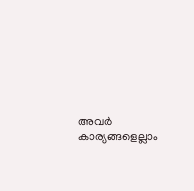അവര്‍ കാര്യങ്ങളെല്ലാം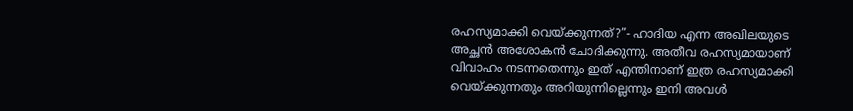രഹസ്യമാക്കി വെയ്‌ക്കുന്നത്?”- ഹാദിയ എന്ന അഖിലയുടെ അച്ഛന്‍ അശോകന്‍ ചോദിക്കുന്നു. അതീവ രഹസ്യമായാണ് വിവാഹം നടന്നതെന്നും ഇത് എന്തിനാണ് ഇത്ര രഹസ്യമാക്കി വെയ്‌ക്കുന്നതും അറിയുന്നില്ലെന്നും ഇനി അവള്‍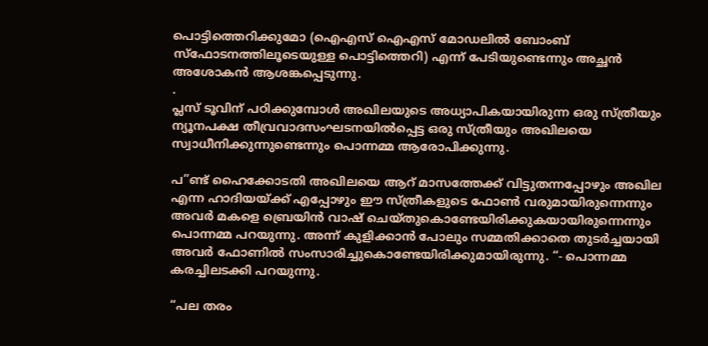പൊട്ടിത്തെറിക്കുമോ (ഐഎസ് ഐഎസ് മോഡലില്‍ ബോംബ് സ്ഫോടനത്തിലൂടെയുള്ള പൊട്ടിത്തെറി) എന്ന് പേടിയുണ്ടെന്നും അച്ഛന്‍ അശോകന്‍ ആശങ്കപ്പെടുന്നു.
.
പ്ലസ് ടൂവിന് പഠിക്കുമ്പോള്‍ അഖിലയുടെ അധ്യാപികയായിരുന്ന ഒരു സ്ത്രീയും ന്യൂനപക്ഷ തീവ്രവാദസംഘടനയില്‍പ്പെട്ട ഒരു സ്ത്രീയും അഖിലയെ സ്വാധീനിക്കുന്നുണ്ടെന്നും പൊന്നമ്മ ആരോപിക്കുന്നു.

പ”ണ്ട് ഹൈക്കോടതി അഖിലയെ ആറ് മാസത്തേക്ക് വിട്ടുതന്നപ്പോഴും അഖില എന്ന ഹാദിയയ്‌ക്ക് എപ്പോഴും ഈ സ്ത്രീകളുടെ ഫോണ്‍ വരുമായിരുന്നെന്നും അവര്‍ മകളെ ബ്രെയിന്‍ വാഷ് ചെയ്തുകൊണ്ടേയിരിക്കുകയായിരുന്നെന്നും പൊന്നമ്മ പറയുന്നു. അന്ന് കുളിക്കാന്‍ പോലും സമ്മതിക്കാതെ തുടര്‍ച്ചയായി അവര്‍ ഫോണില്‍ സംസാരിച്ചുകൊണ്ടേയിരിക്കുമായിരുന്നു. “- പൊന്നമ്മ കരച്ചിലടക്കി പറയുന്നു.

“പല തരം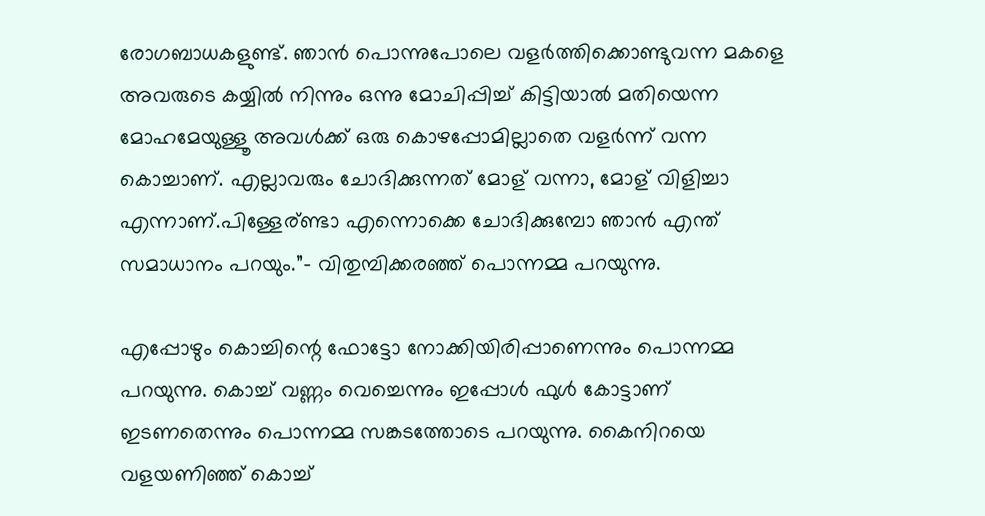രോഗബാധകളുണ്ട്. ഞാന്‍ പൊന്നുപോലെ വളര്‍ത്തിക്കൊണ്ടുവന്ന മകളെ അവരുടെ കയ്യില്‍ നിന്നും ഒന്നു മോചിപ്പിച്ച് കിട്ടിയാല്‍ മതിയെന്ന മോഹമേയുള്ളൂ അവള്‍ക്ക് ഒരു കൊഴപ്പോമില്ലാതെ വളര്‍ന്ന് വന്ന കൊച്ചാണ്. എല്ലാവരും ചോദിക്കുന്നത് മോള് വന്നാ, മോള് വിളിച്ചാ എന്നാണ്.പിള്ളേര്ണ്ടാ എന്നൊക്കെ ചോദിക്കുമ്പോ ഞാന്‍ എന്ത് സമാധാനം പറയും.”- വിതുമ്പിക്കരഞ്ഞ് പൊന്നമ്മ പറയുന്നു.

എപ്പോഴും കൊച്ചിന്റെ ഫോട്ടോ നോക്കിയിരിപ്പാണെന്നും പൊന്നമ്മ പറയുന്നു. കൊച്ച് വണ്ണം വെച്ചെന്നും ഇപ്പോള്‍ ഫുള്‍ കോട്ടാണ് ഇടണതെന്നും പൊന്നമ്മ സങ്കടത്തോടെ പറയുന്നു. കൈനിറയെ വളയണിഞ്ഞ് കൊച്ച്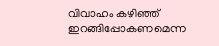വിവാഹം കഴിഞ്ഞ് ഇറങ്ങിപ്പോകണമെന്ന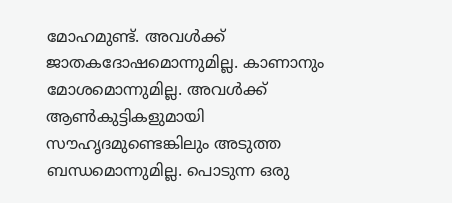മോഹമുണ്ട്. അവള്‍ക്ക് ജാതകദോഷമൊന്നുമില്ല. കാണാനും മോശമൊന്നുമില്ല. അവള്‍ക്ക് ആണ്‍കുട്ടികളുമായി സൗഹൃദമുണ്ടെങ്കിലും അടുത്ത ബന്ധമൊന്നുമില്ല. പൊടുന്ന ഒരു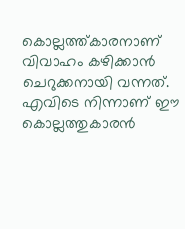കൊല്ലത്ത്കാരനാണ് വിവാഹം കഴിക്കാന്‍ ചെറുക്കനായി വന്നത്. എവിടെ നിന്നാണ് ഈ കൊല്ലത്തുകാരന്‍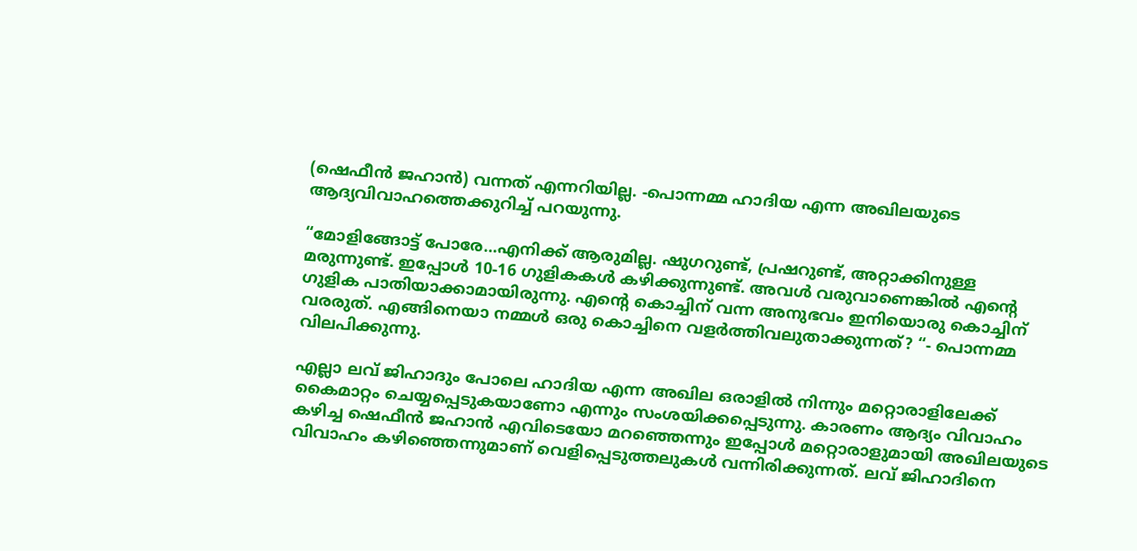(ഷെഫീന്‍ ജഹാന്‍) വന്നത് എന്നറിയില്ല. -പൊന്നമ്മ ഹാദിയ എന്ന അഖിലയുടെ ആദ്യവിവാഹത്തെക്കുറിച്ച് പറയുന്നു.

“മോളിങ്ങോട്ട് പോരേ…എനിക്ക് ആരുമില്ല. ഷുഗറുണ്ട്, പ്രഷറുണ്ട്, അറ്റാക്കിനുള്ള മരുന്നുണ്ട്. ഇപ്പോള്‍ 10-16 ഗുളികകള്‍ കഴിക്കുന്നുണ്ട്. അവള്‍ വരുവാണെങ്കില്‍ എന്റെ ഗുളിക പാതിയാക്കാമായിരുന്നു. എന്റെ കൊച്ചിന് വന്ന അനുഭവം ഇനിയൊരു കൊച്ചിന് വരരുത്. എങ്ങിനെയാ നമ്മള്‍ ഒരു കൊച്ചിനെ വളര്‍ത്തിവലുതാക്കുന്നത്? “- പൊന്നമ്മ വിലപിക്കുന്നു.

എല്ലാ ലവ് ജിഹാദും പോലെ ഹാദിയ എന്ന അഖില ഒരാളില്‍ നിന്നും മറ്റൊരാളിലേക്ക് കൈമാറ്റം ചെയ്യപ്പെടുകയാണോ എന്നും സംശയിക്കപ്പെടുന്നു. കാരണം ആദ്യം വിവാഹം കഴിച്ച ഷെഫീന്‍ ജഹാന്‍ എവിടെയോ മറഞ്ഞെന്നും ഇപ്പോള്‍ മറ്റൊരാളുമായി അഖിലയുടെ വിവാഹം കഴിഞ്ഞെന്നുമാണ് വെളിപ്പെടുത്തലുകള്‍ വന്നിരിക്കുന്നത്. ലവ് ജിഹാദിനെ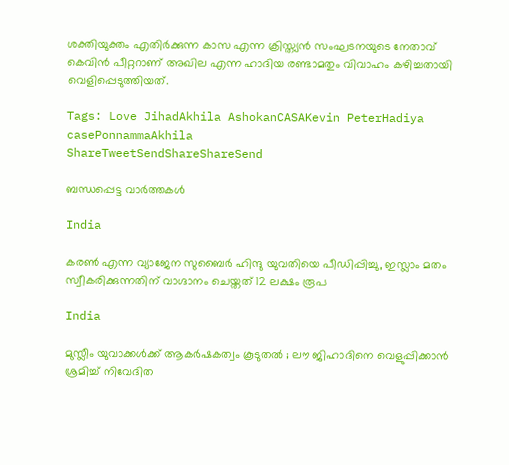ശക്തിയുക്തം എതിര്‍ക്കുന്ന കാസ എന്ന ക്രിസ്ത്യന്‍ സംഘടനയുടെ നേതാവ് കെവിന്‍ പീറ്ററാണ് അഖില എന്ന ഹാദിയ രണ്ടാമതും വിവാഹം കഴിച്ചതായി വെളിപ്പെടുത്തിയത്.

Tags: Love JihadAkhila AshokanCASAKevin PeterHadiya casePonnammaAkhila
ShareTweetSendShareShareSend

ബന്ധപ്പെട്ട വാര്‍ത്തകള്‍

India

കരൺ എന്ന വ്യാജേന സുബൈർ ഹിന്ദു യുവതിയെ പീഡിപ്പിച്ചു, ഇസ്ലാം മതം സ്വീകരിക്കുന്നതിന് വാഗ്ദാനം ചെയ്തത് 12 ലക്ഷം രൂപ

India

മുസ്ലീം യുവാക്കൾക്ക് ആകർഷകത്വം കൂടുതൽ ; ലൗ ജിഹാദിനെ വെളുപ്പിക്കാൻ ശ്രമിച്ച് നിവേദിത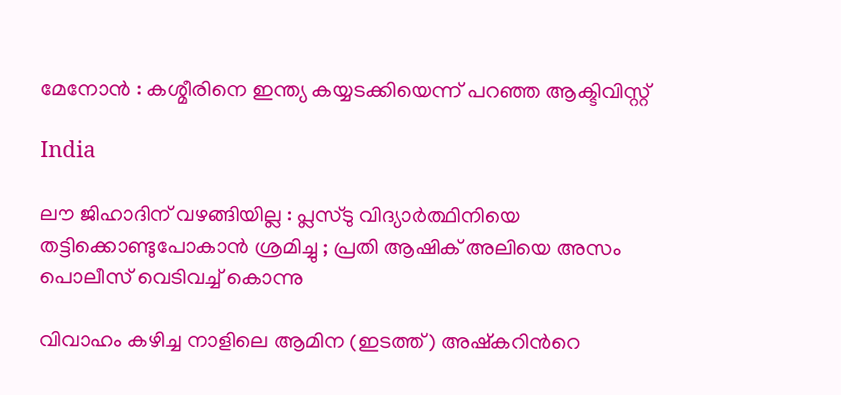മേനോൻ : കശ്മീരിനെ ഇന്ത്യ കയ്യടക്കിയെന്ന് പറഞ്ഞ ആക്ടിവിസ്റ്റ്

India

ലൗ ജിഹാദിന് വഴങ്ങിയില്ല : പ്ലസ്ടു വിദ്യാർത്ഥിനിയെ തട്ടിക്കൊണ്ടുപോകാൻ ശ്രമിച്ചു ; പ്രതി ആഷിക് അലിയെ അസം പൊലീസ് വെടിവച്ച് കൊന്നു

വിവാഹം കഴിച്ച നാളിലെ ആമിന (ഇടത്ത്) അഷ്കറിന്‍റെ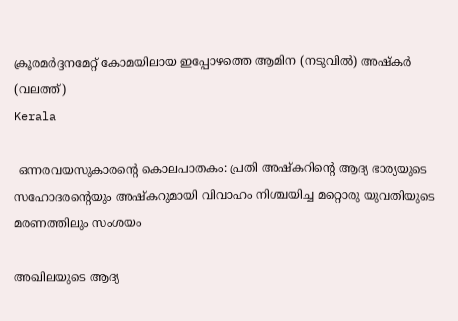ക്രൂരമര്‍ദ്ദനമേറ്റ് കോമയിലായ ഇപ്പോഴത്തെ ആമിന (നടുവില്‍) അഷ്കര്‍ (വലത്ത്)
Kerala

 ഒന്നരവയസുകാരന്റെ കൊലപാതകം: പ്രതി അഷ്‌കറിന്റെ ആദ്യ ഭാര്യയുടെ സഹോദരന്റെയും അഷ്‌കറുമായി വിവാഹം നിശ്ചയിച്ച മറ്റൊരു യുവതിയുടെ മരണത്തിലും സംശയം

അഖിലയുടെ ആദ്യ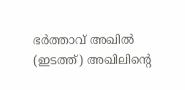ഭര്‍ത്താവ് അഖില്‍ (ഇടത്ത്) അഖിലിന്‍റെ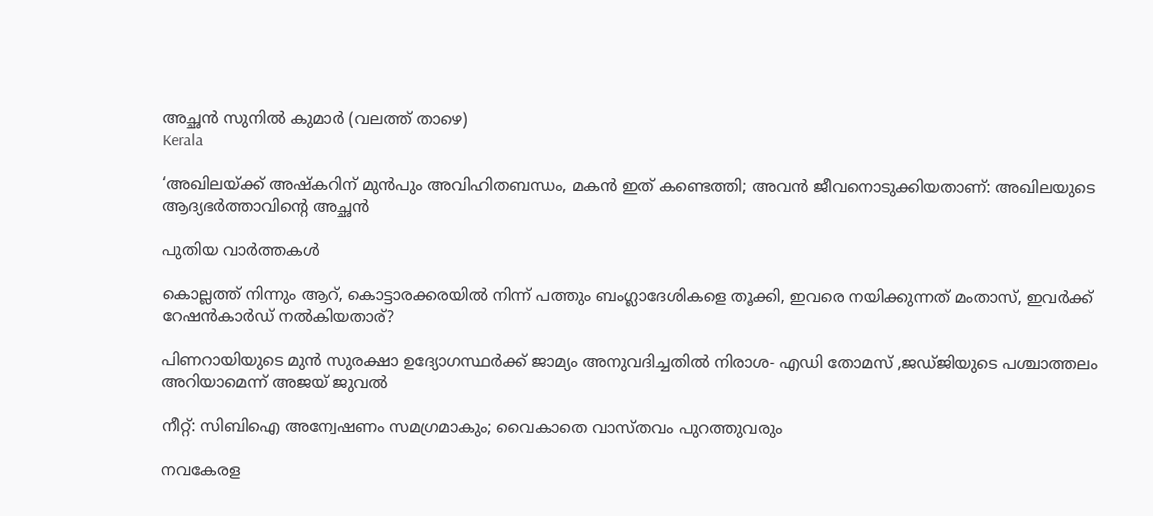അച്ഛന്‍ സുനില്‍ കുമാര്‍ (വലത്ത് താഴെ)
Kerala

‘അഖിലയ്‌ക്ക് അഷ്‌കറിന് മുന്‍പും അവിഹിതബന്ധം, മകന്‍ ഇത് കണ്ടെത്തി; അവന്‍ ജീവനൊടുക്കിയതാണ്: അഖിലയുടെ ആദ്യഭര്‍ത്താവിന്റെ അച്ഛന്‍

പുതിയ വാര്‍ത്തകള്‍

കൊല്ലത്ത് നിന്നും ആറ്, കൊട്ടാരക്കരയില്‍ നിന്ന് പത്തും ബംഗ്ലാദേശികളെ തൂക്കി, ഇവരെ നയിക്കുന്നത് മംതാസ്, ഇവര്‍ക്ക് റേഷന്‍കാര്‍ഡ് നല്‍കിയതാര്?

പിണറായിയുടെ മുന്‍ സുരക്ഷാ ഉദ്യോഗസ്ഥര്‍ക്ക് ജാമ്യം അനുവദിച്ചതില്‍ നിരാശ- എഡി തോമസ് ,ജഡ്ജിയുടെ പശ്ചാത്തലം അറിയാമെന്ന് അജയ് ജുവല്‍

നീറ്റ്: സിബിഐ അന്വേഷണം സമഗ്രമാകും; വൈകാതെ വാസ്തവം പുറത്തുവരും

നവകേരള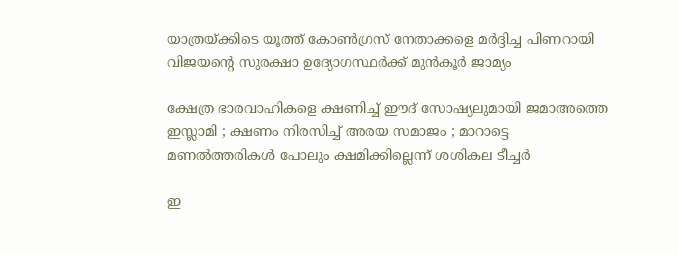യാത്രയ്‌ക്കിടെ യൂത്ത് കോണ്‍ഗ്രസ് നേതാക്കളെ മര്‍ദ്ദിച്ച പിണറായി വിജയന്റെ സുരക്ഷാ ഉദ്യോഗസ്ഥര്‍ക്ക് മുന്‍കൂര്‍ ജാമ്യം

ക്ഷേത്ര ഭാരവാഹികളെ ക്ഷണിച്ച് ഈദ് സോഷ്യലുമായി ജമാഅത്തെ ഇസ്ലാമി ; ക്ഷണം നിരസിച്ച് അരയ സമാജം ; മാറാട്ടെ മണൽത്തരികൾ പോലും ക്ഷമിക്കില്ലെന്ന് ശശികല ടീച്ചർ

ഇ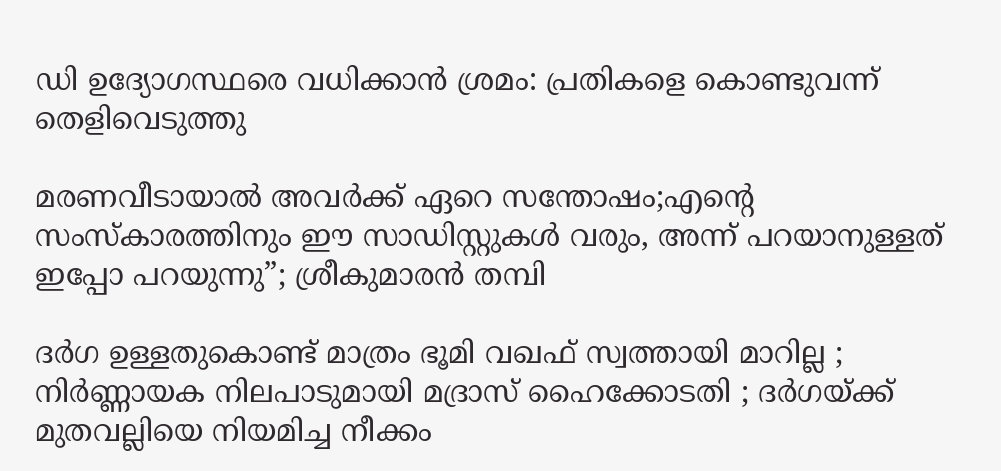ഡി ഉദ്യോഗസ്ഥരെ വധിക്കാൻ ശ്രമം: പ്രതികളെ കൊണ്ടുവന്ന് തെളിവെടുത്തു

മരണവീടായാൽ അവർക്ക് ഏറെ സന്തോഷം;എന്റെ സംസ്‍കാരത്തിനും ഈ സാഡിസ്റ്റുകള്‍ വരും, അന്ന് പറ‍യാനുള്ളത് ഇപ്പോ പറയുന്നു”; ശ്രീകുമാരൻ തമ്പി

ദർഗ ഉള്ളതുകൊണ്ട് മാത്രം ഭൂമി വഖഫ് സ്വത്തായി മാറില്ല ; നിർണ്ണായക നിലപാടുമായി മദ്രാസ് ഹൈക്കോടതി ; ദർഗയ്‌ക്ക് മുതവല്ലിയെ നിയമിച്ച നീക്കം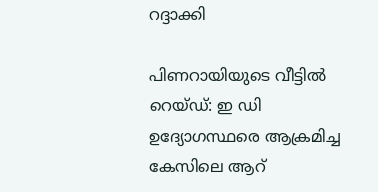റദ്ദാക്കി

പിണറായിയുടെ വീട്ടില്‍ റെയ്ഡ്: ഇ ഡി ഉദ്യോഗസ്ഥരെ ആക്രമിച്ച കേസിലെ ആറ്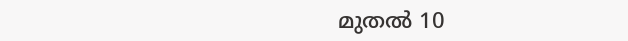മുതല്‍ 10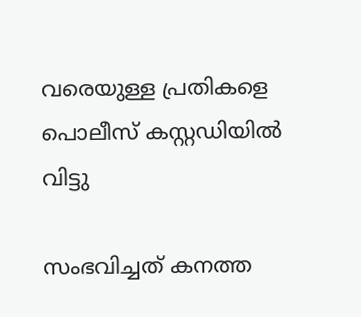വരെയുള്ള പ്രതികളെ പൊലീസ് കസ്റ്റഡിയില്‍ വിട്ടു

സംഭവിച്ചത് കനത്ത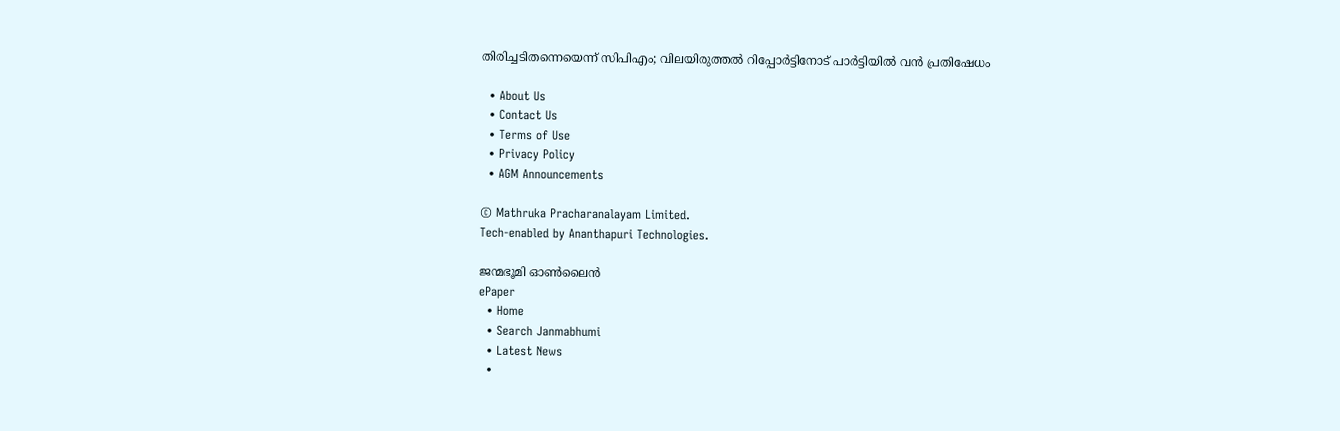തിരിച്ചടിതന്നെയെന്ന് സിപിഎം; വിലയിരുത്തൽ റിപ്പോർട്ടിനോട് പാർട്ടിയിൽ വൻ പ്രതിഷേധം

  • About Us
  • Contact Us
  • Terms of Use
  • Privacy Policy
  • AGM Announcements

© Mathruka Pracharanalayam Limited.
Tech-enabled by Ananthapuri Technologies.

ജന്മഭൂമി ഓണ്‍ലൈന്‍
ePaper
  • Home
  • Search Janmabhumi
  • Latest News
  •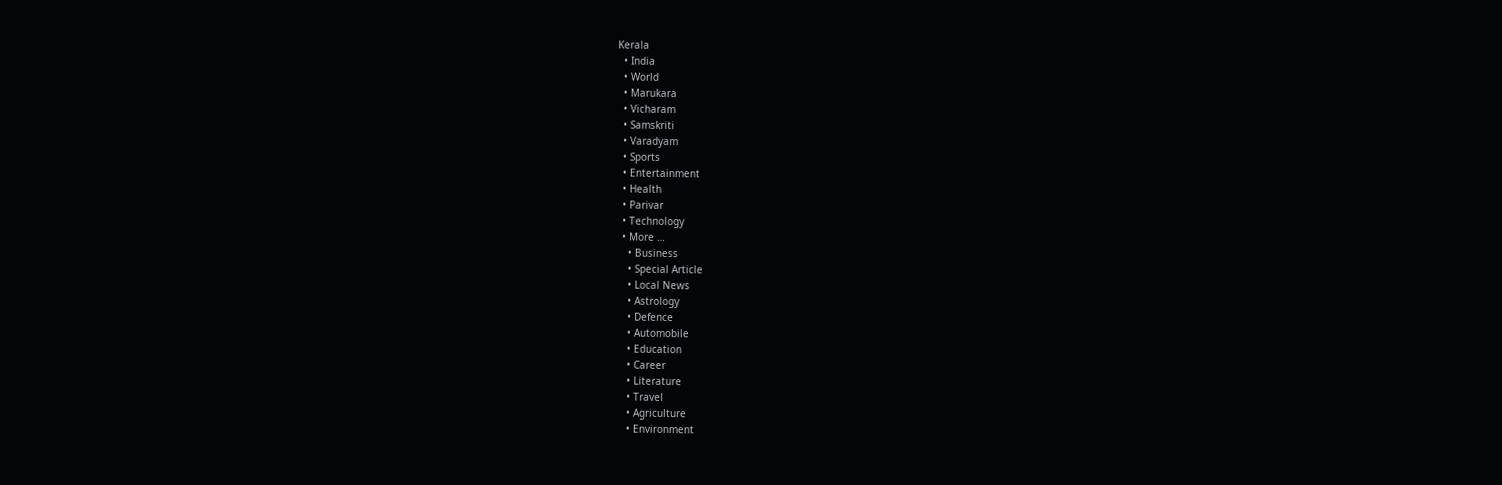Kerala
  • India
  • World
  • Marukara
  • Vicharam
  • Samskriti
  • Varadyam
  • Sports
  • Entertainment
  • Health
  • Parivar
  • Technology
  • More …
    • Business
    • Special Article
    • Local News
    • Astrology
    • Defence
    • Automobile
    • Education
    • Career
    • Literature
    • Travel
    • Agriculture
    • Environment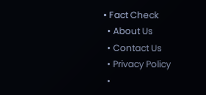• Fact Check
  • About Us
  • Contact Us
  • Privacy Policy
  •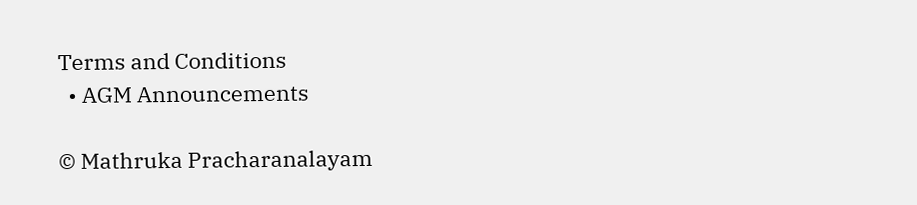Terms and Conditions
  • AGM Announcements

© Mathruka Pracharanalayam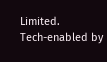Limited.
Tech-enabled by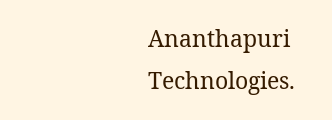Ananthapuri Technologies.